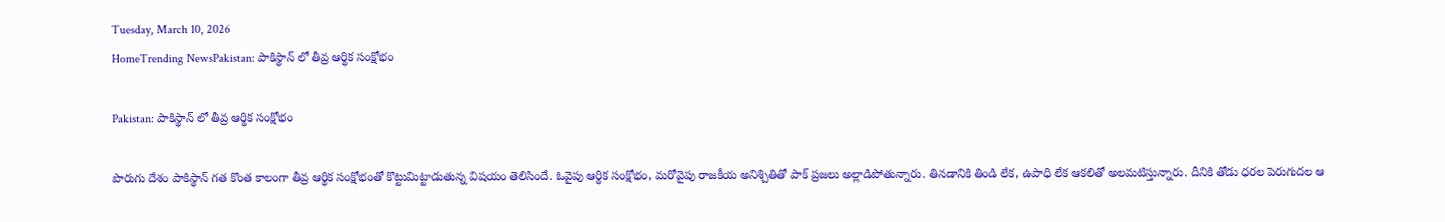Tuesday, March 10, 2026
HomeTrending NewsPakistan: పాకిస్థాన్‌ లో తీవ్ర ఆర్థిక సంక్షోభం

Pakistan: పాకిస్థాన్‌ లో తీవ్ర ఆర్థిక సంక్షోభం

పొరుగు దేశం పాకిస్థాన్‌ గత కొంత కాలంగా తీవ్ర ఆర్థిక సంక్షోభంతో కొట్టుమిట్టాడుతున్న విషయం తెలిసిందే. ఓవైపు ఆర్థిక సంక్షోభం, మరోవైపు రాజకీయ అనిశ్చితితో పాక్ ప్రజలు అల్లాడిపోతున్నారు. తినడానికి తిండి లేక, ఉపాధి లేక ఆకలితో అలమటిస్తున్నారు. దీనికి తోడు ధరల పెరుగుదల ఆ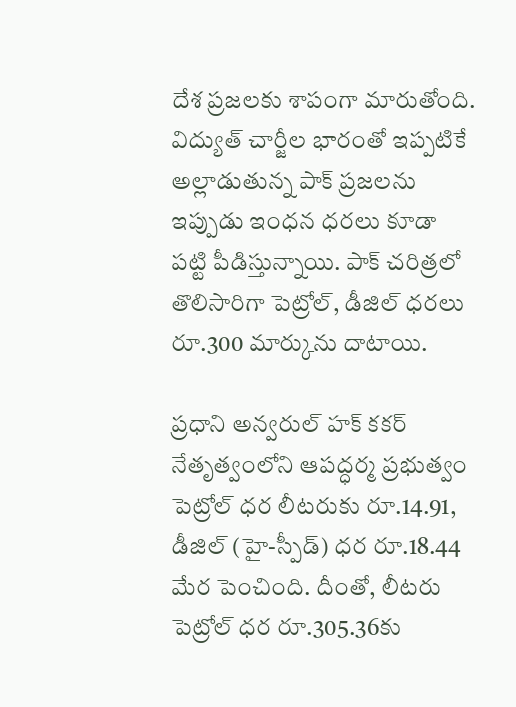దేశ ప్రజలకు శాపంగా మారుతోంది. విద్యుత్ చార్జీల భారంతో ఇప్పటికే అల్లాడుతున్న పాక్ ప్రజలను ఇప్పుడు ఇంధన ధరలు కూడా పట్టి పీడిస్తున్నాయి. పాక్ చరిత్రలో తొలిసారిగా పెట్రోల్, డీజిల్ ధరలు రూ.300 మార్కును దాటాయి.

ప్రధాని అన్వరుల్ హక్ కకర్ నేతృత్వంలోని ఆపద్ధర్మ ప్రభుత్వం పెట్రోల్ ధర లీటరుకు రూ.14.91, డీజిల్ (హై-స్పీడ్) ధర రూ.18.44 మేర పెంచింది. దీంతో, లీటరు పెట్రోల్ ధర రూ.305.36కు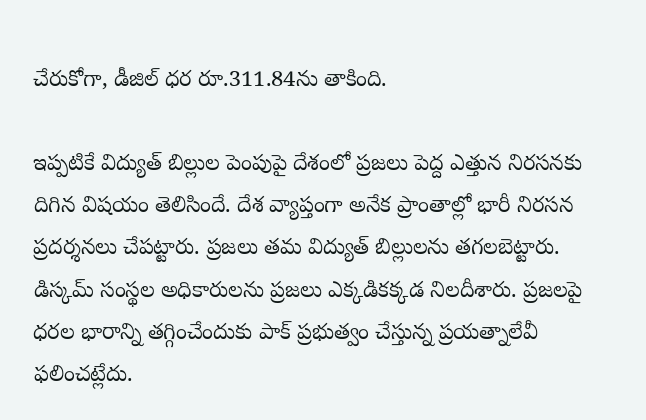చేరుకోగా, డీజిల్ ధర రూ.311.84ను తాకింది.

ఇప్పటికే విద్యుత్‌ బిల్లుల పెంపుపై దేశంలో ప్రజలు పెద్ద ఎత్తున నిరసనకు దిగిన విషయం తెలిసిందే. దేశ వ్యాప్తంగా అనేక ప్రాంతాల్లో భారీ నిరసన ప్రదర్శనలు చేపట్టారు. ప్రజలు తమ విద్యుత్ బిల్లులను తగలబెట్టారు. డిస్కమ్ సంస్థల అధికారులను ప్రజలు ఎక్కడికక్కడ నిలదీశారు. ప్రజలపై ధరల భారాన్ని తగ్గించేందుకు పాక్ ప్రభుత్వం చేస్తున్న ప్రయత్నాలేవీ ఫలించట్లేదు.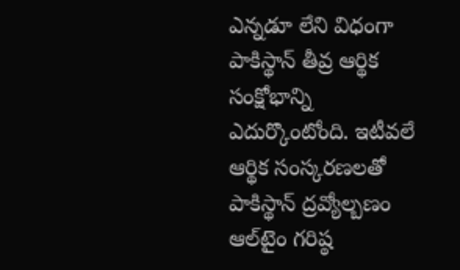ఎన్నడూ లేని విధంగా పాకిస్థాన్ తీవ్ర ఆర్థిక సంక్షోభాన్ని ఎదుర్కొంటోంది. ఇటీవలే ఆర్థిక సంస్కరణలతో పాకిస్థాన్‌ ద్రవ్యోల్బణం ఆల్‌టైం గరిష్ఠ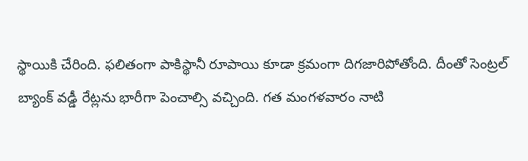స్థాయికి చేరింది. ఫలితంగా పాకిస్థానీ రూపాయి కూడా క్రమంగా దిగజారిపోతోంది. దీంతో సెంట్రల్‌ బ్యాంక్‌ వడ్డీ రేట్లను భారీగా పెంచాల్సి వచ్చింది. గత మంగళవారం నాటి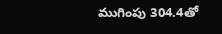ముగింపు 304.4తో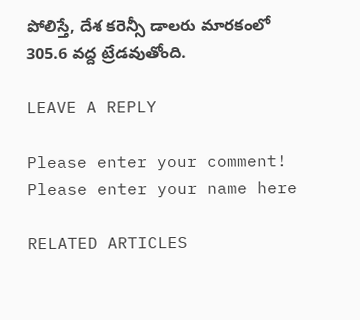పోలిస్తే, దేశ కరెన్సీ డాలరు మారకంలో 305.6 వద్ద ట్రేడవుతోంది.

LEAVE A REPLY

Please enter your comment!
Please enter your name here

RELATED ARTICLES